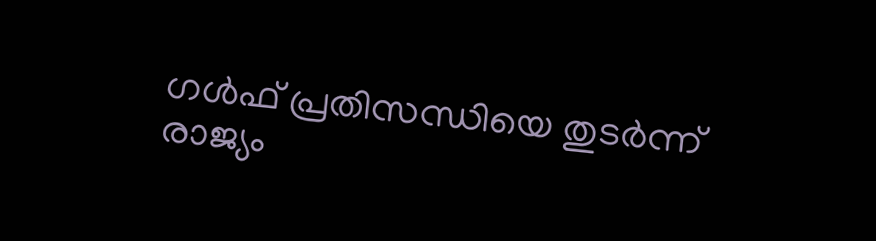ഗൾഫ് പ്രതിസന്ധിയെ തുടർന്ന് രാജ്യം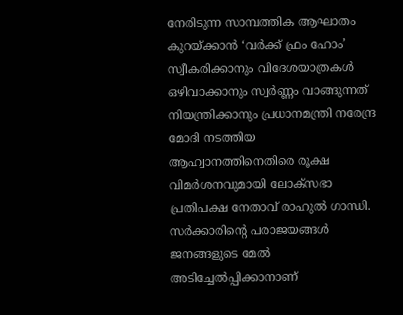നേരിടുന്ന സാമ്പത്തിക ആഘാതം കുറയ്ക്കാൻ ‘വർക്ക് ഫ്രം ഹോം’ സ്വീകരിക്കാനും വിദേശയാത്രകൾ ഒഴിവാക്കാനും സ്വർണ്ണം വാങ്ങുന്നത് നിയന്ത്രിക്കാനും പ്രധാനമന്ത്രി നരേന്ദ്ര മോദി നടത്തിയ ആഹ്വാനത്തിനെതിരെ രൂക്ഷ വിമർശനവുമായി ലോക്‌സഭാ പ്രതിപക്ഷ നേതാവ് രാഹുൽ ഗാന്ധി. സർക്കാരിന്റെ പരാജയങ്ങൾ ജനങ്ങളുടെ മേൽ അടിച്ചേൽപ്പിക്കാനാണ്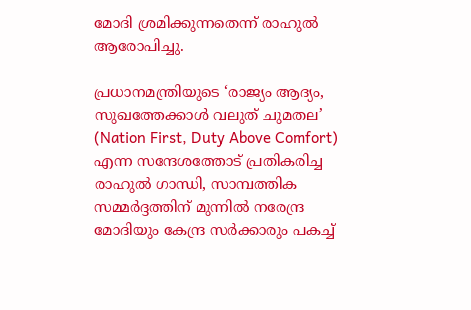മോദി ശ്രമിക്കുന്നതെന്ന് രാഹുൽ ആരോപിച്ചു.

പ്രധാനമന്ത്രിയുടെ ‘രാജ്യം ആദ്യം, സുഖത്തേക്കാൾ വലുത് ചുമതല’ (Nation First, Duty Above Comfort) എന്ന സന്ദേശത്തോട് പ്രതികരിച്ച രാഹുൽ ഗാന്ധി, സാമ്പത്തിക സമ്മർദ്ദത്തിന് മുന്നിൽ നരേന്ദ്ര മോദിയും കേന്ദ്ര സർക്കാരും പകച്ച്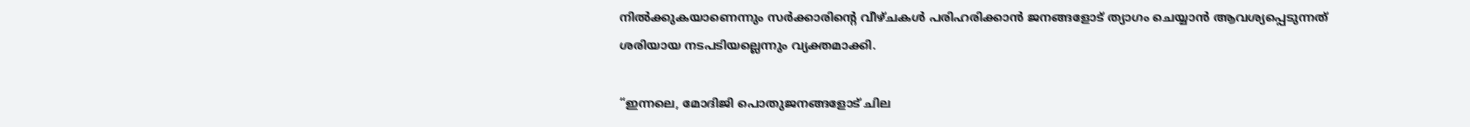നിൽക്കുകയാണെന്നും സർക്കാരിന്റെ വീഴ്ചകൾ പരിഹരിക്കാൻ ജനങ്ങളോട് ത്യാഗം ചെയ്യാൻ ആവശ്യപ്പെടുന്നത് ശരിയായ നടപടിയല്ലെന്നും വ്യക്തമാക്കി.

“ഇന്നലെ, മോദിജി പൊതുജനങ്ങളോട് ചില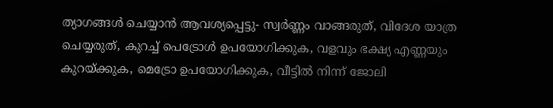ത്യാഗങ്ങൾ ചെയ്യാൻ ആവശ്യപ്പെട്ടു- സ്വർണ്ണം വാങ്ങരുത്, വിദേശ യാത്ര ചെയ്യരുത്, കുറച്ച് പെട്രോൾ ഉപയോഗിക്കുക, വളവും ഭക്ഷ്യ എണ്ണയും കുറയ്ക്കുക, മെട്രോ ഉപയോഗിക്കുക, വീട്ടിൽ നിന്ന് ജോലി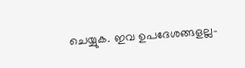ചെയ്യുക. ഇവ ഉപദേശങ്ങളല്ല-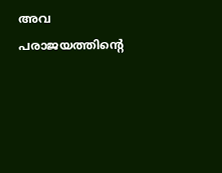അവ പരാജയത്തിന്റെ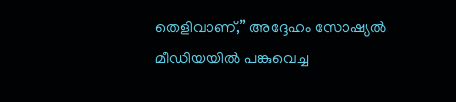തെളിവാണ്,” അദ്ദേഹം സോഷ്യൽ മീഡിയയിൽ പങ്കുവെച്ച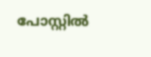പോസ്റ്റിൽ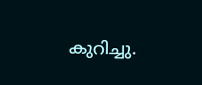കുറിച്ചു.